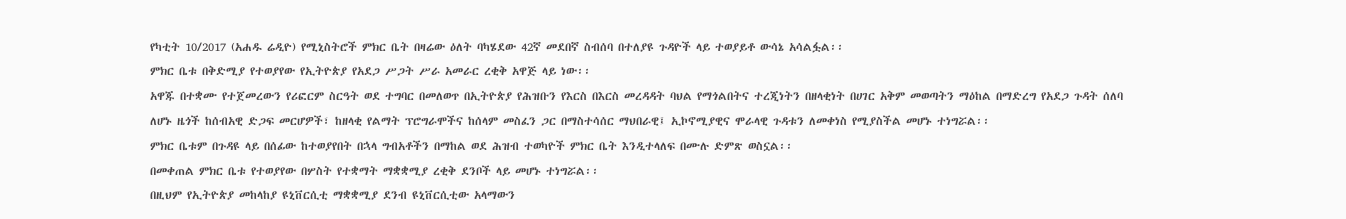የካቲት 10/2017 (አሐዱ ሬዲዮ) የሚኒስትሮች ምክር ቤት በዛሬው ዕለት ባካሄደው 42ኛ መደበኛ ስብሰባ በተለያዩ ጉዳዮች ላይ ተወያይቶ ውሳኔ አሳልፏል፡፡
ምክር ቤቱ በቅድሚያ የተወያየው የኢትዮጵያ የአደጋ ሥጋት ሥራ አመራር ረቂቅ አዋጅ ላይ ነው፡፡
አዋጁ በተቋሙ የተጀመረውን የሪፎርም ስርዓት ወደ ተግባር በመለወጥ በኢትዮጵያ የሕዝቡን የእርስ በእርስ መረዳዳት ባህል የማጎልበትና ተረጂነትን በዘላቂነት በሀገር አቅም መወጣትን ማዕከል በማድረግ የአደጋ ጉዳት ሰለባ ለሆኑ ዜጎች ከሰብአዊ ድጋፍ መርሆዎች፣ ከዘላቂ የልማት ፕሮግራሞችና ከሰላም መስፈን ጋር በማስተሳሰር ማህበራዊ፤ ኢኮኖሚያዊና ሞራላዊ ጉዳቱን ለመቀነስ የሚያስችል መሆኑ ተነግሯል፡፡
ምክር ቤቱም በጉዳዩ ላይ በሰፊው ከተወያየበት በኋላ ግብአቶችን በማከል ወደ ሕዝብ ተወካዮች ምክር ቤት እንዲተላለፍ በሙሉ ድምጽ ወስኗል፡፡
በመቀጠል ምክር ቤቱ የተወያየው በሦስት የተቋማት ማቋቋሚያ ረቂቅ ደንቦች ላይ መሆኑ ተነግሯል፡፡
በዚህም የኢትዮጵያ መከላከያ ዩኒቨርሲቲ ማቋቋሚያ ደንብ ዩኒቨርሲቲው አላማውን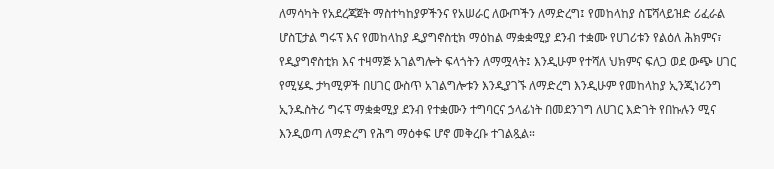ለማሳካት የአደረጃጀት ማስተካከያዎችንና የአሠራር ለውጦችን ለማድረግ፤ የመከላከያ ስፔሻላይዝድ ሪፈራል ሆስፒታል ግሩፕ እና የመከላከያ ዲያግኖስቲክ ማዕከል ማቋቋሚያ ደንብ ተቋሙ የሀገሪቱን የልዕለ ሕክምና፣ የዲያግኖስቲክ እና ተዛማጅ አገልግሎት ፍላጎትን ለማሟላት፤ እንዲሁም የተሻለ ህክምና ፍለጋ ወደ ውጭ ሀገር የሚሄዱ ታካሚዎች በሀገር ውስጥ አገልግሎቱን እንዲያገኙ ለማድረግ እንዲሁም የመከላከያ ኢንጂነሪንግ ኢንዱስትሪ ግሩፕ ማቋቋሚያ ደንብ የተቋሙን ተግባርና ኃላፊነት በመደንገግ ለሀገር እድገት የበኩሉን ሚና እንዲወጣ ለማድረግ የሕግ ማዕቀፍ ሆኖ መቅረቡ ተገልጿል።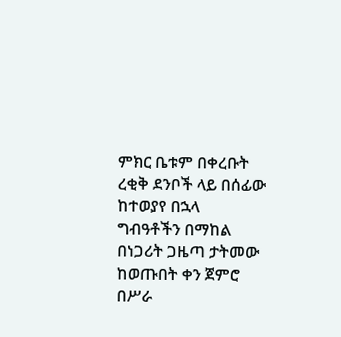ምክር ቤቱም በቀረቡት ረቂቅ ደንቦች ላይ በሰፊው ከተወያየ በኋላ ግብዓቶችን በማከል በነጋሪት ጋዜጣ ታትመው ከወጡበት ቀን ጀምሮ በሥራ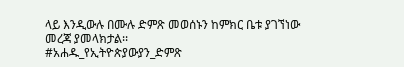ላይ እንዲውሉ በሙሉ ድምጽ መወሰኑን ከምክር ቤቱ ያገኘነው መረጃ ያመላክታል፡፡
#አሐዱ_የኢትዮጵያውያን_ድምጽ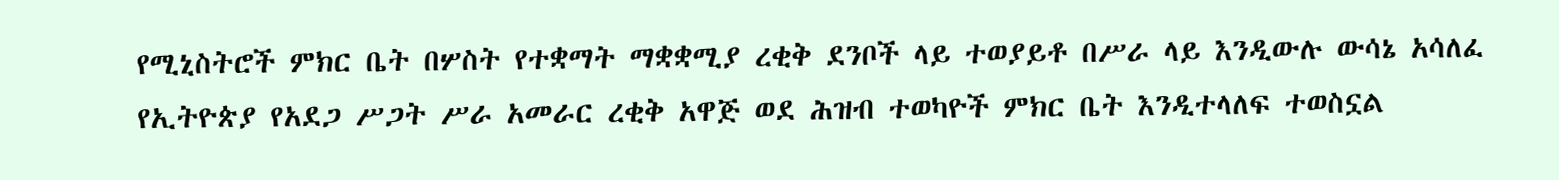የሚኒስትሮች ምክር ቤት በሦስት የተቋማት ማቋቋሚያ ረቂቅ ደንቦች ላይ ተወያይቶ በሥራ ላይ እንዲውሉ ውሳኔ አሳለፈ
የኢትዮጵያ የአደጋ ሥጋት ሥራ አመራር ረቂቅ አዋጅ ወደ ሕዝብ ተወካዮች ምክር ቤት እንዲተላለፍ ተወስኗል